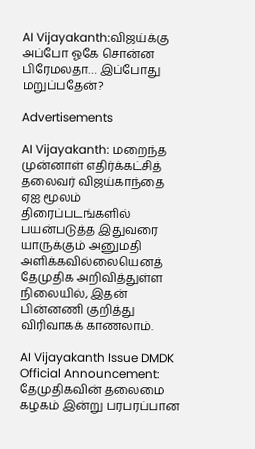AI Vijayakanth:விஜய்க்கு அப்போ ஓகே சொன்ன பிரேமலதா… இப்போது மறுப்பதேன்?

Advertisements

AI Vijayakanth: மறைந்த முன்னாள் எதிர்க்கட்சித் தலைவர் விஜய்காந்தை ஏஐ மூலம் திரைப்படங்களில் பயன்படுத்த இதுவரை யாருக்கும் அனுமதி அளிக்கவில்லையெனத் தேமுதிக அறிவித்துள்ள நிலையில், இதன் பின்னணி குறித்து விரிவாகக் காணலாம்.

AI Vijayakanth Issue DMDK Official Announcement: தேமுதிகவின் தலைமை கழகம் இன்று பரபரப்பான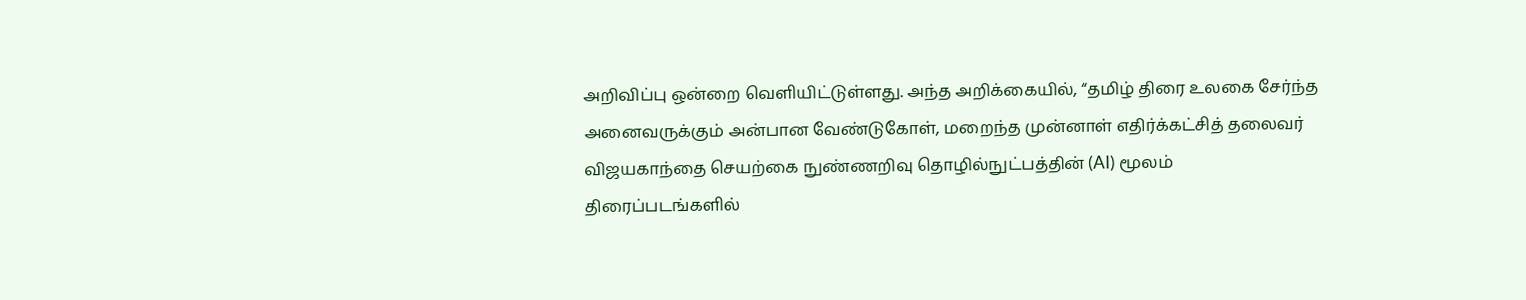அறிவிப்பு ஒன்றை வெளியிட்டுள்ளது. அந்த அறிக்கையில், “தமிழ் திரை உலகை சேர்ந்த அனைவருக்கும் அன்பான வேண்டுகோள், மறைந்த முன்னாள் எதிர்க்கட்சித் தலைவர் விஜயகாந்தை செயற்கை நுண்ணறிவு தொழில்நுட்பத்தின் (AI) மூலம் திரைப்படங்களில்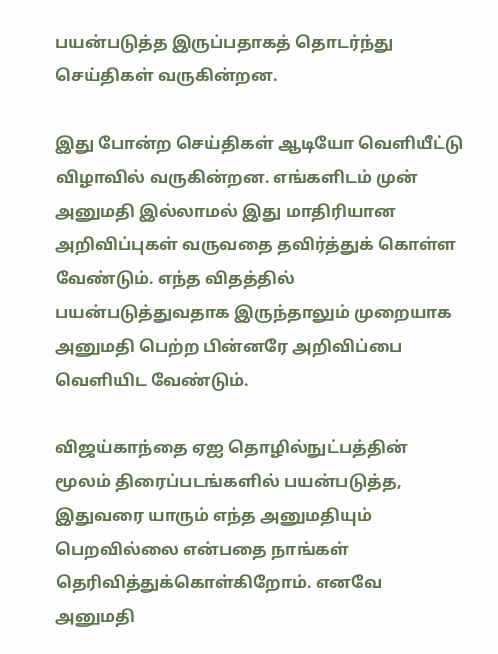பயன்படுத்த இருப்பதாகத் தொடர்ந்து செய்திகள் வருகின்றன.

இது போன்ற செய்திகள் ஆடியோ வெளியீட்டு விழாவில் வருகின்றன. எங்களிடம் முன் அனுமதி இல்லாமல் இது மாதிரியான அறிவிப்புகள் வருவதை தவிர்த்துக் கொள்ள வேண்டும். எந்த விதத்தில் பயன்படுத்துவதாக இருந்தாலும் முறையாக அனுமதி பெற்ற பின்னரே அறிவிப்பை வெளியிட வேண்டும்.

விஜய்காந்தை ஏஐ தொழில்நுட்பத்தின் மூலம் திரைப்படங்களில் பயன்படுத்த, இதுவரை யாரும் எந்த அனுமதியும் பெறவில்லை என்பதை நாங்கள் தெரிவித்துக்கொள்கிறோம். எனவே அனுமதி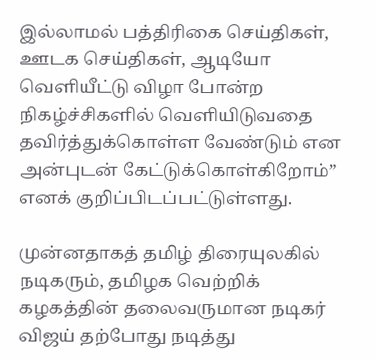இல்லாமல் பத்திரிகை செய்திகள், ஊடக செய்திகள், ஆடியோ வெளியீட்டு விழா போன்ற நிகழ்ச்சிகளில் வெளியிடுவதை தவிர்த்துக்கொள்ள வேண்டும் என அன்புடன் கேட்டுக்கொள்கிறோம்” எனக் குறிப்பிடப்பட்டுள்ளது.

முன்னதாகத் தமிழ் திரையுலகில் நடிகரும், தமிழக வெற்றிக் கழகத்தின் தலைவருமான நடிகர் விஜய் தற்போது நடித்து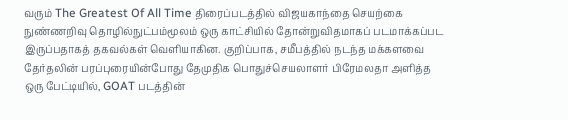வரும் The Greatest Of All Time திரைப்படத்தில் விஜயகாந்தை செயற்கை நுண்ணறிவு தொழில்நுட்பம்மூலம் ஒரு காட்சியில் தோன்றுவிதமாகப் படமாக்கப்பட இருப்பதாகத் தகவல்கள் வெளியாகின. குறிப்பாக, சமீபத்தில் நடந்த மக்களவை தேர்தலின் பரப்புரையின்போது தேமுதிக பொதுச்செயலாளர் பிரேமலதா அளித்த ஒரு பேட்டியில், GOAT படத்தின்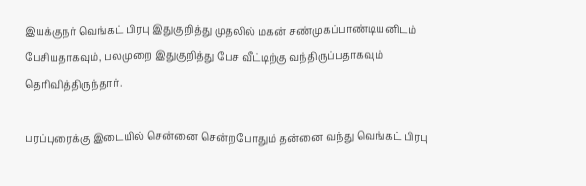இயக்குநர் வெங்கட் பிரபு இதுகுறித்து முதலில் மகன் சண்முகப்பாண்டியனிடம் பேசியதாகவும், பலமுறை இதுகுறித்து பேச வீட்டிற்கு வந்திருப்பதாகவும் தெரிவித்திருந்தார்.

பரப்புரைக்கு இடையில் சென்னை சென்றபோதும் தன்னை வந்து வெங்கட் பிரபு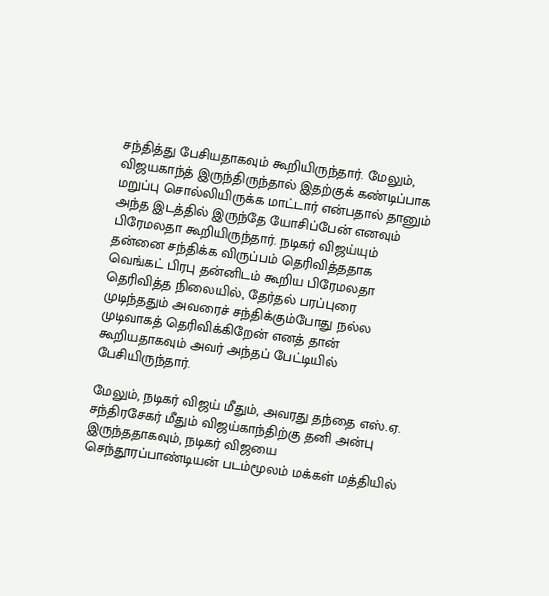சந்தித்து பேசியதாகவும் கூறியிருந்தார். மேலும், விஜயகாந்த் இருந்திருந்தால் இதற்குக் கண்டிப்பாக மறுப்பு சொல்லியிருக்க மாட்டார் என்பதால் தானும் அந்த இடத்தில் இருந்தே யோசிப்பேன் எனவும் பிரேமலதா கூறியிருந்தார். நடிகர் விஜய்யும் தன்னை சந்திக்க விருப்பம் தெரிவித்ததாக வெங்கட் பிரபு தன்னிடம் கூறிய பிரேமலதா தெரிவித்த நிலையில், தேர்தல் பரப்புரை முடிந்ததும் அவரைச் சந்திக்கும்போது நல்ல முடிவாகத் தெரிவிக்கிறேன் எனத் தான் கூறியதாகவும் அவர் அந்தப் பேட்டியில் பேசியிருந்தார்.

மேலும், நடிகர் விஜய் மீதும், அவரது தந்தை எஸ்.ஏ. சந்திரசேகர் மீதும் விஜய்காந்திற்கு தனி அன்பு இருந்ததாகவும், நடிகர் விஜயை செந்தூரப்பாண்டியன் படம்மூலம் மக்கள் மத்தியில்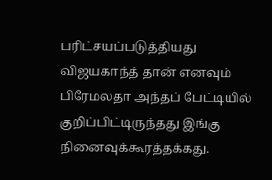பரிட்சயப்படுத்தியது விஜயகாந்த் தான் எனவும் பிரேமலதா அந்தப் பேட்டியில் குறிப்பிட்டிருந்தது இங்கு நினைவுக்கூரத்தக்கது.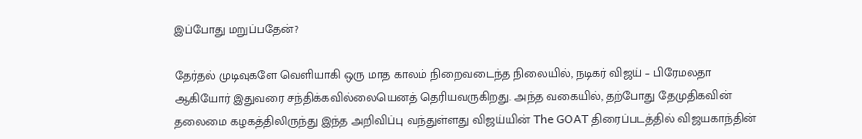இப்போது மறுப்பதேன்?

தேர்தல் முடிவுகளே வெளியாகி ஒரு மாத காலம் நிறைவடைந்த நிலையில், நடிகர் விஜய் – பிரேமலதா ஆகியோர் இதுவரை சந்திக்கவில்லையெனத் தெரியவருகிறது. அந்த வகையில், தற்போது தேமுதிகவின் தலைமை கழகத்திலிருந்து இந்த அறிவிப்பு வந்துள்ளது விஜய்யின் The GOAT திரைப்படத்தில் விஜயகாந்தின்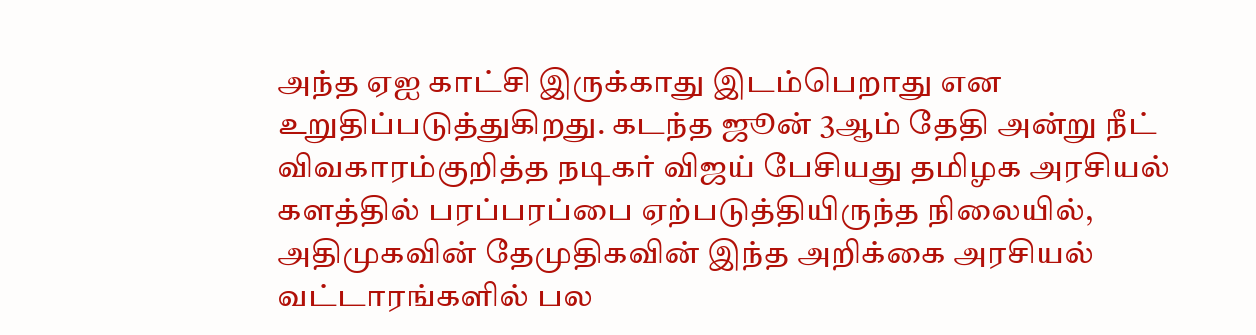அந்த ஏஐ காட்சி இருக்காது இடம்பெறாது என உறுதிப்படுத்துகிறது. கடந்த ஜூன் 3ஆம் தேதி அன்று நீட் விவகாரம்குறித்த நடிகர் விஜய் பேசியது தமிழக அரசியல் களத்தில் பரப்பரப்பை ஏற்படுத்தியிருந்த நிலையில், அதிமுகவின் தேமுதிகவின் இந்த அறிக்கை அரசியல் வட்டாரங்களில் பல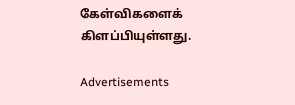கேள்விகளைக் கிளப்பியுள்ளது.

Advertisements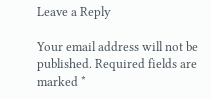Leave a Reply

Your email address will not be published. Required fields are marked *